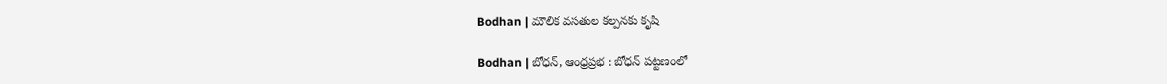Bodhan | మౌలిక వసతుల క‌ల్ప‌న‌కు కృషి

Bodhan | బోధన్, ఆంధ్రప్రభ : బోధన్ పట్టణంలో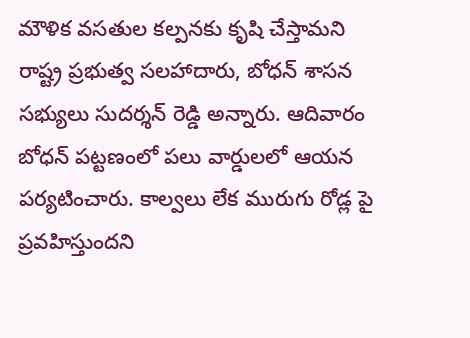మౌళిక వసతుల కల్పనకు కృషి చేస్తామని రాష్ట్ర ప్రభుత్వ సలహాదారు, బోధన్ శాసన సభ్యులు సుదర్శన్ రెడ్డి అన్నారు. ఆదివారం బోధన్ పట్టణంలో పలు వార్డులలో ఆయ‌న పర్యటించారు. కాల్వ‌లు లేక మురుగు రోడ్ల పై ప్రవహిస్తుందని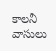కాలనీ వాసులు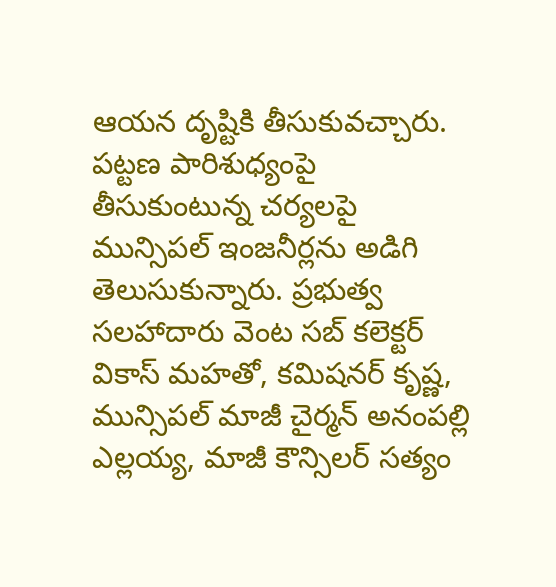ఆయన దృష్టికి తీసుకువచ్చారు. పట్టణ పారిశుధ్యంపై తీసుకుంటున్న చర్యలపై మున్సిపల్ ఇంజనీర్లను అడిగి తెలుసుకున్నారు. ప్రభుత్వ సలహాదారు వెంట సబ్ కలెక్టర్ వికాస్ మహతో, కమిషనర్ కృష్ణ, మున్సిపల్ మాజీ చైర్మన్ అనంపల్లి ఎల్లయ్య, మాజీ కౌన్సిలర్ సత్యం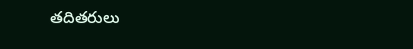తదితరులు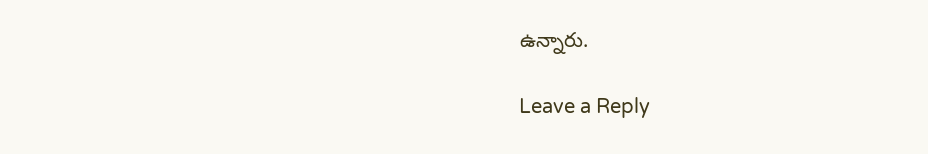ఉన్నారు.

Leave a Reply